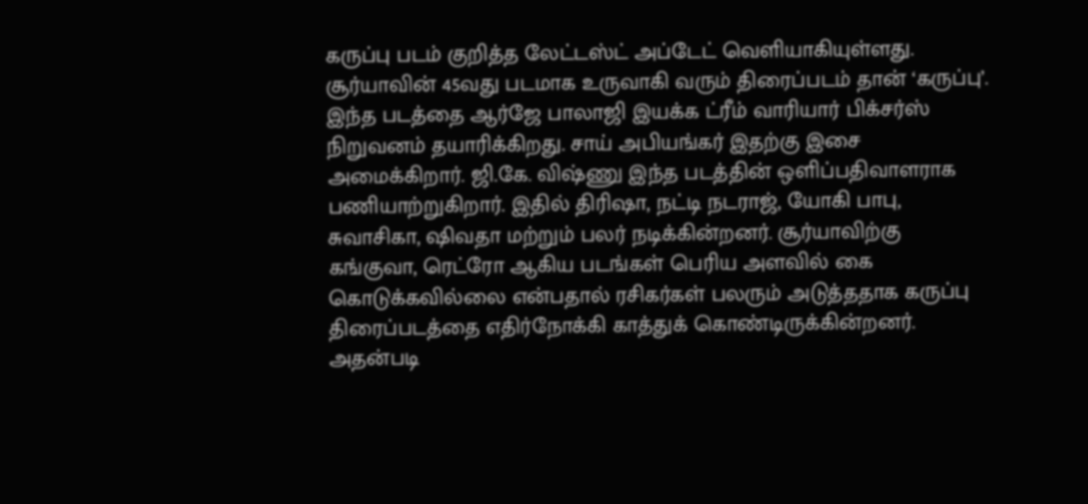கருப்பு படம் குறித்த லேட்டஸ்ட் அப்டேட் வெளியாகியுள்ளது.
சூர்யாவின் 45வது படமாக உருவாகி வரும் திரைப்படம் தான் ‘கருப்பு’. இந்த படத்தை ஆர்ஜே பாலாஜி இயக்க ட்ரீம் வாரியார் பிக்சர்ஸ் நிறுவனம் தயாரிக்கிறது. சாய் அபியங்கர் இதற்கு இசை அமைக்கிறார். ஜி.கே. விஷ்ணு இந்த படத்தின் ஒளிப்பதிவாளராக பணியாற்றுகிறார். இதில் திரிஷா, நட்டி நடராஜ், யோகி பாபு, சுவாசிகா, ஷிவதா மற்றும் பலர் நடிக்கின்றனர். சூர்யாவிற்கு கங்குவா, ரெட்ரோ ஆகிய படங்கள் பெரிய அளவில் கை கொடுக்கவில்லை என்பதால் ரசிகர்கள் பலரும் அடுத்ததாக கருப்பு திரைப்படத்தை எதிர்நோக்கி காத்துக் கொண்டிருக்கின்றனர்.
அதன்படி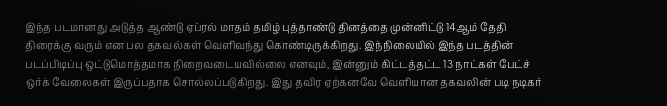இந்த படமானது அடுத்த ஆண்டு ஏப்ரல் மாதம் தமிழ் புத்தாண்டு தினத்தை முன்னிட்டு 14ஆம் தேதி திரைக்கு வரும் என பல தகவல்கள் வெளிவந்து கொண்டிருக்கிறது. இந்நிலையில் இந்த படத்தின் படப்பிடிப்பு ஒட்டுமொத்தமாக நிறைவடையவில்லை எனவும், இன்னும் கிட்டத்தட்ட 13 நாட்கள் பேட்ச் ஒர்க் வேலைகள் இருப்பதாக சொல்லப்படுகிறது. இது தவிர ஏற்கனவே வெளியான தகவலின் படி நடிகர்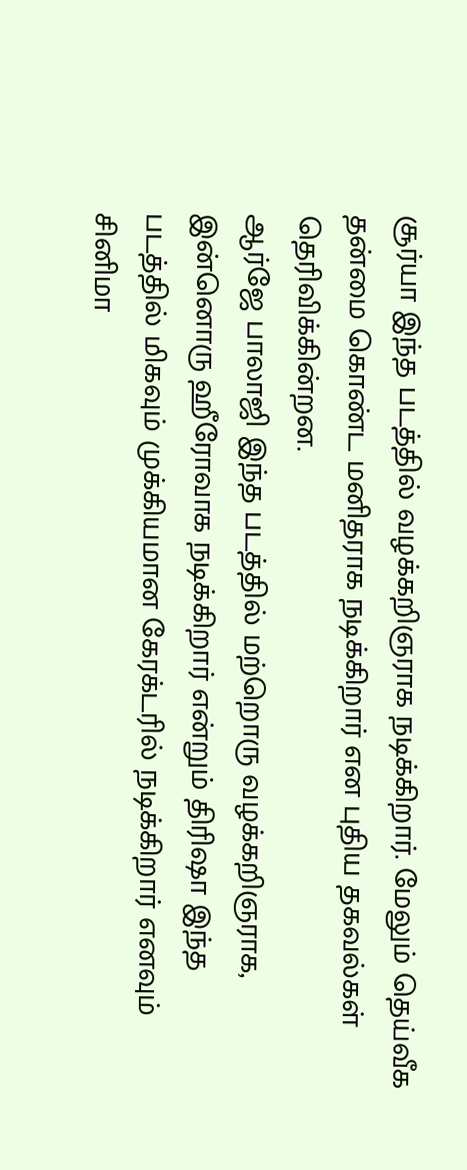சூர்யா இந்த படத்தில் வழக்கறிஞராக நடிக்கிறார். மேலும் தெய்வீக தன்மை கொண்ட மனிதராக நடிக்கிறார் என புதிய தகவல்கள் தெரிவிக்கின்றன.
ஆர்ஜே பாலாஜி இந்த படத்தில் மற்றொரு வழக்கறிஞராக, இன்னொரு ஹீரோவாக நடிக்கிறார் என்றும் திரிஷா இந்த படத்தில் மிகவும் முக்கியமான கேரக்டரில் நடிக்கிறார் எனவும் சினிமா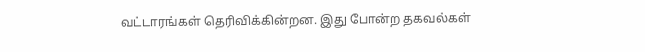வட்டாரங்கள் தெரிவிக்கின்றன. இது போன்ற தகவல்கள்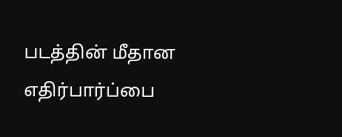படத்தின் மீதான எதிர்பார்ப்பை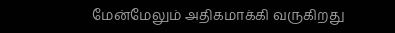மேன்மேலும் அதிகமாக்கி வருகிறது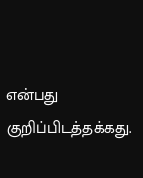என்பது குறிப்பிடத்தக்கது.